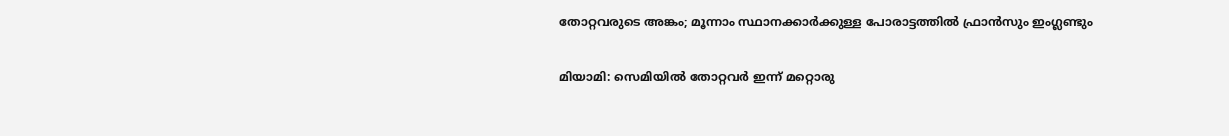തോറ്റവരുടെ അങ്കം; മൂന്നാം സ്ഥാനക്കാർക്കുള്ള പോരാട്ടത്തിൽ ഫ്രാൻസും ഇംഗ്ലണ്ടും

മിയാമി: സെമിയിൽ തോറ്റവർ ഇന്ന് മറ്റൊരു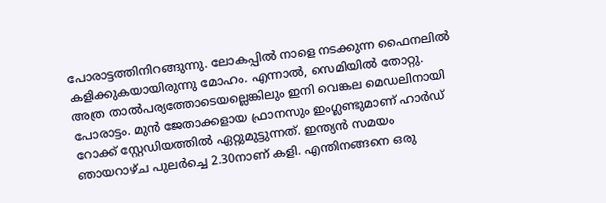പോരാട്ടത്തിനിറങ്ങുന്നു. ലോകപ്പിൽ നാളെ നടക്കുന്ന ഫൈനലിൽ കളിക്കുകയായിരുന്നു മോഹം. എന്നാൽ, സെമിയിൽ തോറ്റു. അത്ര താൽപര്യത്തോടെയല്ലെങ്കിലും ഇനി വെങ്കല മെഡലിനായി പോരാട്ടം. മുൻ ജേതാക്കളായ ഫ്രാനസും ഇംഗ്ലണ്ടുമാണ് ഹാർഡ് റോക്ക് സ്റ്റേഡിയത്തിൽ ഏറ്റുമുട്ടുന്നത്. ഇന്ത്യൻ സമയം ഞായറാഴ്ച പുലർച്ചെ 2.30നാണ് കളി. എന്തിനങ്ങനെ ഒരു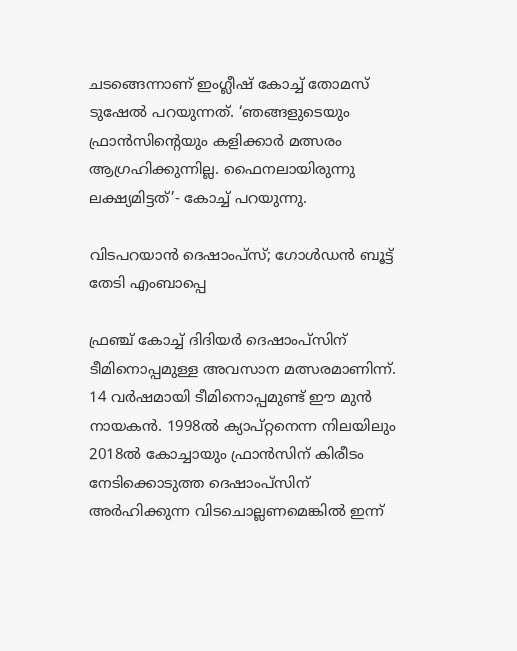ചടങ്ങെന്നാണ് ഇംഗ്ലീഷ് കോച്ച് തോമസ് ടുഷേൽ പറയുന്നത്. ‘ഞങ്ങളുടെയും ഫ്രാൻസിന്റെയും കളിക്കാർ മത്സരം ആഗ്രഹിക്കുന്നില്ല. ഫൈനലായിരുന്നു ലക്ഷ്യമിട്ടത്’- കോച്ച് പറയുന്നു.

വിടപറയാൻ ദെഷാംപ്സ്; ഗോൾഡൻ ബൂട്ട് തേടി എംബാപ്പെ

ഫ്രഞ്ച് കോച്ച് ദിദിയർ ദെഷാംപ്സിന് ടീമിനൊപ്പമുള്ള അവസാന മത്സരമാണിന്ന്. 14 വർഷമായി ടീമിനൊപ്പമുണ്ട് ഈ മുൻ നായകൻ. 1998ൽ ക്യാപ്റ്റനെന്ന നിലയിലും 2018ൽ കോച്ചായും ഫ്രാൻസിന് കിരീടം നേടിക്കൊടുത്ത ദെഷാംപ്സിന് അർഹിക്കുന്ന വിടചൊല്ലണമെങ്കിൽ ഇന്ന്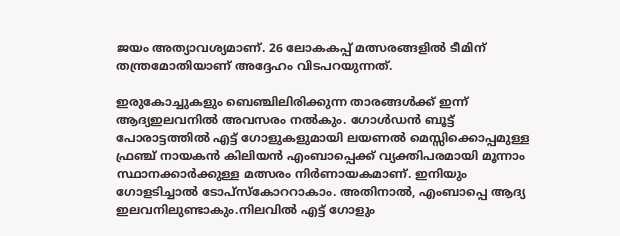ജയം അത്യാവശ്യമാണ്. 26 ലോകകപ്പ് മത്സരങ്ങളിൽ ടീമിന് തന്ത്രമോതിയാണ് അദ്ദേഹം വിടപറയുന്നത്.

ഇരുകോച്ചുകളും ബെഞ്ചിലിരിക്കുന്ന താരങ്ങൾക്ക് ഇന്ന് ആദ്യഇലവനിൽ അവസരം നൽകും. ഗോൾഡൻ ബൂട്ട് പോരാട്ടത്തിൽ എട്ട് ഗോളുകളുമായി ലയണൽ മെസ്സിക്കൊപ്പമുള്ള ഫ്രഞ്ച് നായകൻ കിലിയൻ എംബാപ്പെക്ക് വ്യക്തിപരമായി മൂന്നാം സ്ഥാനക്കാർക്കുള്ള മത്സരം നിർണായകമാണ്. ഇനിയും ഗോളടിച്ചാൽ ടോപ്സ്കോററാകാം. അതിനാൽ, എംബാപ്പെ ആദ്യ ഇലവനിലുണ്ടാകും.നിലവിൽ എട്ട് ഗോളും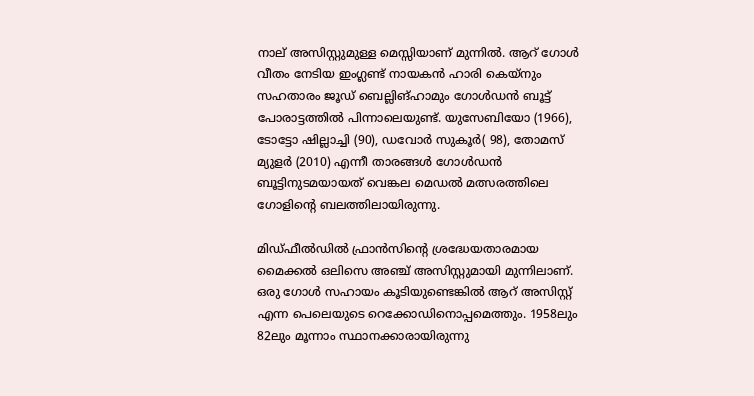നാല് അസിസ്റ്റുമുള്ള മെസ്സിയാണ് മുന്നിൽ. ആറ് ഗോൾ വീതം നേടിയ ഇംഗ്ലണ്ട് നായകൻ ഹാരി കെയ്നും സഹതാരം ജൂഡ് ബെല്ലിങ്ഹാമും ഗോൾഡൻ ബൂട്ട് പോരാട്ടത്തിൽ പിന്നാലെയുണ്ട്. യുസേബിയോ (1966), ടോട്ടോ ഷില്ലാച്ചി (90), ഡവോർ സുകൂർ( 98), തോമസ് മ്യുളർ (2010) എന്നീ താരങ്ങൾ ഗോൾഡൻ ബൂട്ടിനുടമയായത് വെങ്കല മെഡൽ മത്സരത്തിലെ ഗോളിന്റെ ബലത്തിലായിരുന്നു.

മിഡ്ഫീൽഡിൽ ഫ്രാൻസിന്റെ ശ്രദ്ധേയതാരമായ മൈക്കൽ ഒലിസെ അഞ്ച് അസിസ്റ്റുമായി മുന്നിലാണ്. ഒരു ഗോൾ സഹായം കൂടിയുണ്ടെങ്കിൽ ആറ് അസിസ്റ്റ് എന്ന പെലെയുടെ റെക്കോഡിനൊപ്പമെത്തും. 1958ലും 82ലും മൂന്നാം സ്ഥാനക്കാരായിരുന്നു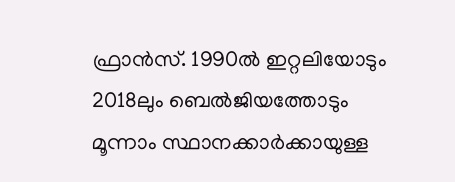ഫ്രാൻസ്. 1990ൽ ഇറ്റലിയോടും 2018ലും ബെൽജിയത്തോടും മൂന്നാം സ്ഥാനക്കാർക്കായുള്ള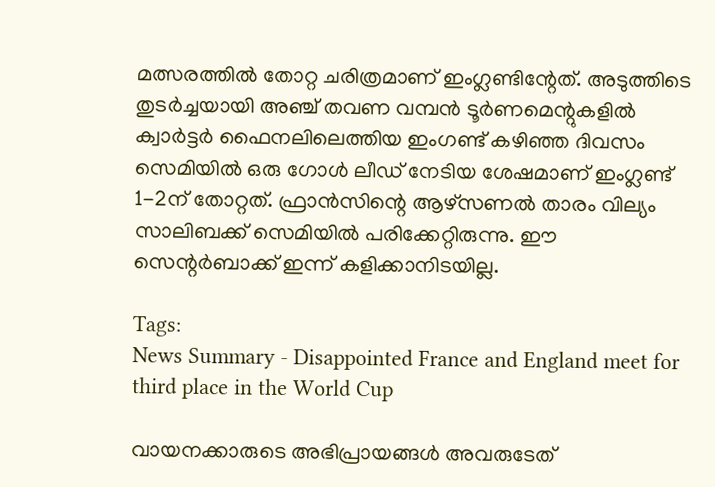മത്സരത്തിൽ തോറ്റ ചരിത്രമാണ് ഇംഗ്ലണ്ടിന്റേത്. അടുത്തിടെ തുടർച്ചയായി അഞ്ച് തവണ വമ്പൻ ടൂർണമെന്റുകളിൽ ക്വാർട്ടർ ഫൈനലിലെത്തിയ ഇംഗണ്ട് കഴിഞ്ഞ ദിവസം സെമിയിൽ ഒരു ഗോൾ ലീഡ് നേടിയ ശേഷമാണ് ഇംഗ്ലണ്ട് 1-2ന് തോറ്റത്. ഫ്രാൻസിന്റെ ആഴ്സണൽ താരം വില്യം സാലിബക്ക് സെമിയിൽ പരിക്കേറ്റിരുന്നു. ഈ സെന്റർബാക്ക് ഇന്ന് കളിക്കാനിടയില്ല.

Tags:
News Summary - Disappointed France and England meet for third place in the World Cup

വായനക്കാരുടെ അഭിപ്രായങ്ങള്‍ അവരുടേത്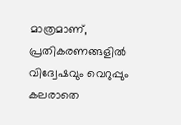മാത്രമാണ്, പ്രതികരണങ്ങളിൽ വിദ്വേഷവും വെറുപ്പും കലരാതെ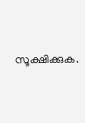സൂക്ഷിക്കുക.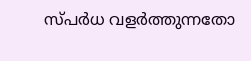സ്പർധ വളർത്തുന്നതോ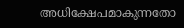അധിക്ഷേപമാകുന്നതോ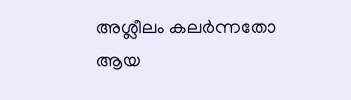അശ്ലീലം കലർന്നതോ ആയ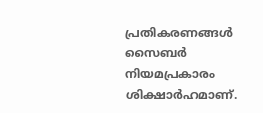പ്രതികരണങ്ങൾ സൈബർ നിയമപ്രകാരം ശിക്ഷാർഹമാണ്.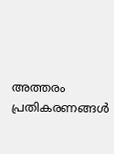അത്തരം പ്രതികരണങ്ങൾ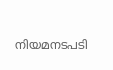നിയമനടപടി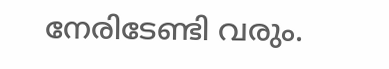നേരിടേണ്ടി വരും.